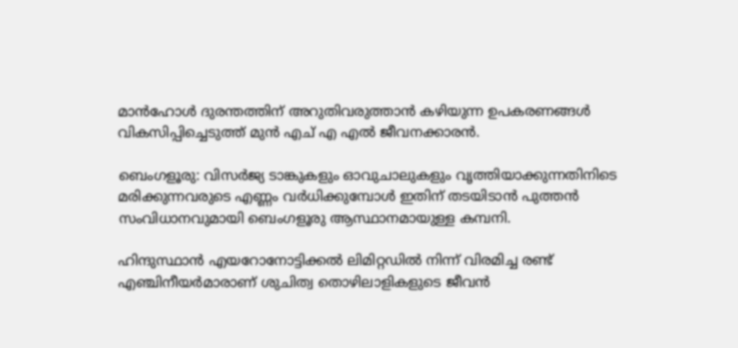മാന്‍ഹോള്‍ ദുരന്തത്തിന് അറുതിവരുത്താന്‍ കഴിയുന്ന ഉപകരണങ്ങള്‍ വികസിപ്പിച്ചെടുത്ത്‌ മുന്‍ എച് എ എല്‍ ജീവനക്കാരന്‍.

ബെംഗളൂരു: വിസര്‍ജ്യ ടാങ്കുകളും ഓവുചാലുകളും വൃത്തിയാക്കുന്നതിനിടെ മരിക്കുന്നവരുടെ എണ്ണം വര്‍ധിക്കുമ്പോള്‍ ഇതിന് തടയിടാന്‍ പുത്തന്‍ സംവിധാനവുമായി ബെംഗളൂരു ആസ്ഥാനമായുള്ള കമ്പനി.

ഹിന്ദുസ്ഥാന്‍ എയറോനോട്ടിക്കല്‍ ലിമിറ്റഡില്‍ നിന്ന് വിരമിച്ച രണ്ട് എഞ്ചിനീയര്‍മാരാണ് ശുചിത്വ തൊഴിലാളികളുടെ ജീവന്‍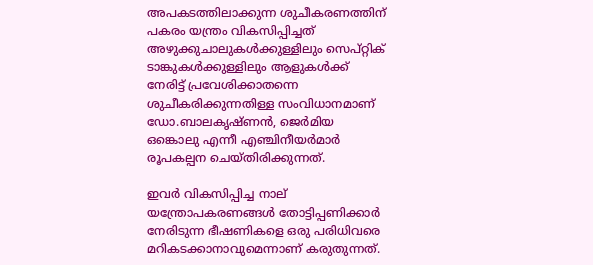അപകടത്തിലാക്കുന്ന ശുചീകരണത്തിന് പകരം യന്ത്രം വികസിപ്പിച്ചത്‌ അഴുക്കുചാലുകള്‍ക്കുള്ളിലും സെപ്റ്റിക് ടാങ്കുകള്‍ക്കുള്ളിലും ആളുകള്‍ക്ക് നേരിട്ട് പ്രവേശിക്കാതന്നെ ശുചീകരിക്കുന്നതിള്ള സംവിധാനമാണ് ഡോ.ബാലകൃഷ്ണന്‍, ജെര്‍മിയ ഒങ്കൊലു എന്നീ എഞ്ചിനീയര്‍മാര്‍ രൂപകല്പന ചെയ്തിരിക്കുന്നത്.

ഇവര്‍ വികസിപ്പിച്ച നാല് യന്ത്രോപകരണങ്ങള്‍ തോട്ടിപ്പണിക്കാര്‍ നേരിടുന്ന ഭീഷണികളെ ഒരു പരിധിവരെ മറികടക്കാനാവുമെന്നാണ് കരുതുന്നത്.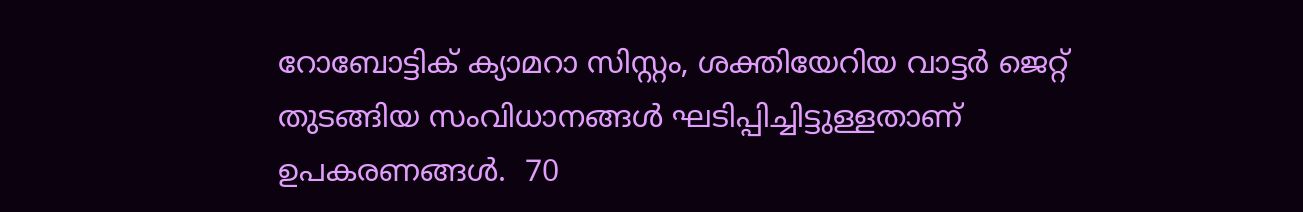റോബോട്ടിക് ക്യാമറാ സിസ്റ്റം, ശക്തിയേറിയ വാട്ടര്‍ ജെറ്റ് തുടങ്ങിയ സംവിധാനങ്ങള്‍ ഘടിപ്പിച്ചിട്ടുള്ളതാണ് ഉപകരണങ്ങള്‍.  70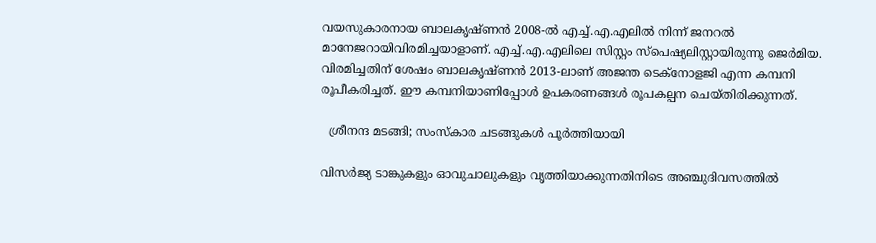വയസുകാരനായ ബാലകൃഷ്ണന്‍ 2008-ല്‍ എച്ച്.എ.എലില്‍ നിന്ന് ജനറല്‍ മാനേജറായിവിരമിച്ചയാളാണ്. എച്ച്.എ.എലിലെ സിസ്റ്റം സ്‌പെഷ്യലിസ്റ്റായിരുന്നു ജെര്‍മിയ. വിരമിച്ചതിന് ശേഷം ബാലകൃഷ്ണന്‍ 2013-ലാണ് അജന്ത ടെക്‌നോളജി എന്ന കമ്പനി രൂപീകരിച്ചത്. ഈ കമ്പനിയാണിപ്പോള്‍ ഉപകരണങ്ങള്‍ രൂപകല്പന ചെയ്തിരിക്കുന്നത്.

  ശ്രീനന്ദ മടങ്ങി; സംസ്‌കാര ചടങ്ങുകള്‍ പൂര്‍ത്തിയായി

വിസര്‍ജ്യ ടാങ്കുകളും ഓവുചാലുകളും വൃത്തിയാക്കുന്നതിനിടെ അഞ്ചുദിവസത്തില്‍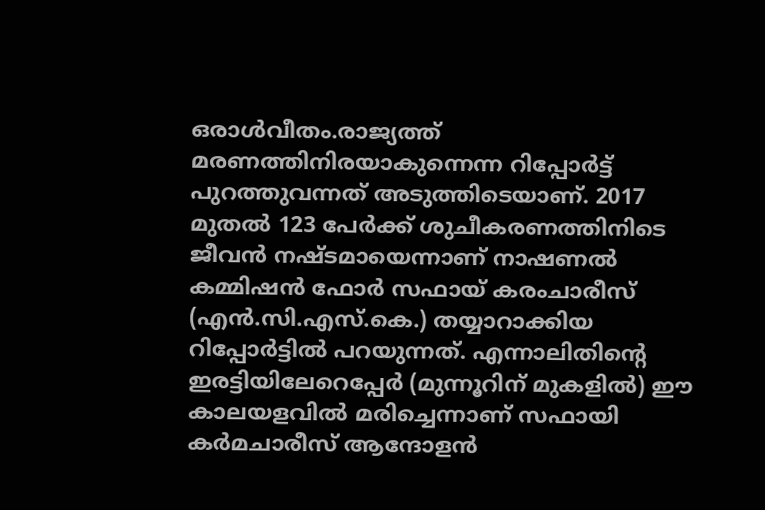ഒരാള്‍വീതം.രാജ്യത്ത് മരണത്തിനിരയാകുന്നെന്ന റിപ്പോര്‍ട്ട് പുറത്തുവന്നത് അടുത്തിടെയാണ്. 2017 മുതല്‍ 123 പേര്‍ക്ക് ശുചീകരണത്തിനിടെ ജീവന്‍ നഷ്ടമായെന്നാണ് നാഷണല്‍ കമ്മിഷന്‍ ഫോര്‍ സഫായ് കരംചാരീസ് (എന്‍.സി.എസ്.കെ.) തയ്യാറാക്കിയ റിപ്പോര്‍ട്ടില്‍ പറയുന്നത്. എന്നാലിതിന്റെ ഇരട്ടിയിലേറെപ്പേര്‍ (മുന്നൂറിന് മുകളില്‍) ഈ കാലയളവില്‍ മരിച്ചെന്നാണ് സഫായി കര്‍മചാരീസ് ആന്ദോളന്‍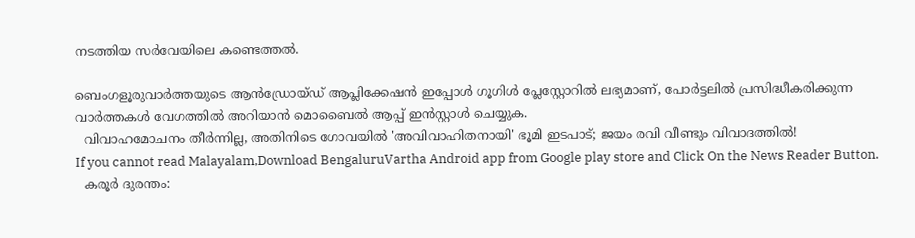നടത്തിയ സര്‍വേയിലെ കണ്ടെത്തല്‍.

ബെംഗളൂരുവാർത്തയുടെ ആൻഡ്രോയ്ഡ് ആപ്ലിക്കേഷൻ ഇപ്പോൾ ഗൂഗിൾ പ്ലേസ്റ്റോറിൽ ലഭ്യമാണ്, പോർട്ടലിൽ പ്രസിദ്ധീകരിക്കുന്ന വാർത്തകൾ വേഗത്തിൽ അറിയാൻ മൊബൈൽ ആപ്പ് ഇൻസ്റ്റാൾ ചെയ്യുക.
  വിവാഹമോചനം തീർന്നില്ല, അതിനിടെ ഗോവയിൽ 'അവിവാഹിതനായി' ഭൂമി ഇടപാട്; ജയം രവി വീണ്ടും വിവാദത്തിൽ!
If you cannot read Malayalam,Download BengaluruVartha Android app from Google play store and Click On the News Reader Button.
  കരൂര്‍ ദുരന്തം: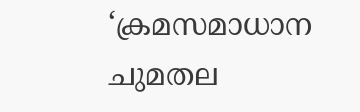‘ക്രമസമാധാന ചുമതല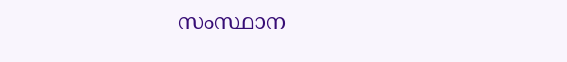സംസ്ഥാന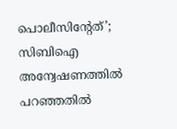പൊലീസിന്റേത്’; സിബിഐ അന്വേഷണത്തില്‍ പറഞ്ഞതില്‍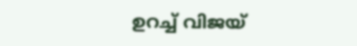ഉറച്ച് വിജയ്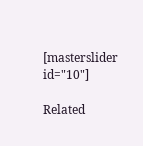[masterslider id="10"]

Related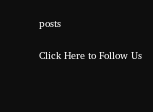posts

Click Here to Follow Us